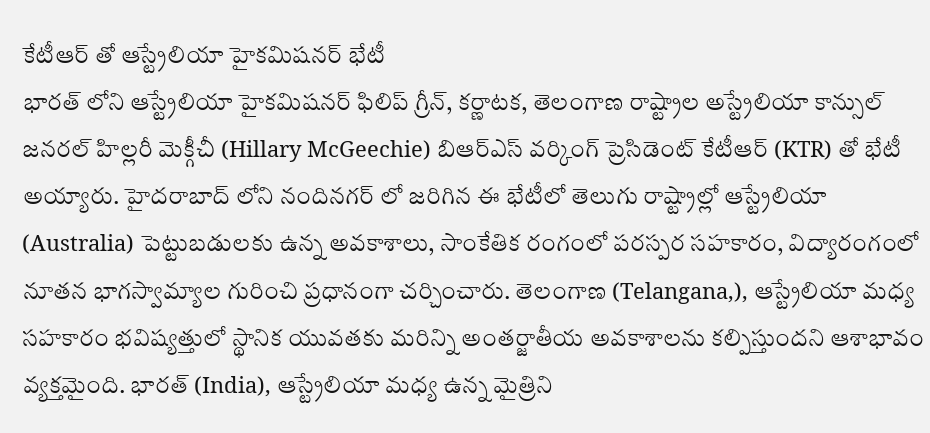కేటీఆర్ తో ఆస్ట్రేలియా హైకమిషనర్ భేటీ
భారత్ లోని ఆస్ట్రేలియా హైకమిషనర్ ఫిలిప్ గ్రీన్, కర్ణాటక, తెలంగాణ రాష్ట్రాల అస్ట్రేలియా కాన్సుల్ జనరల్ హిల్లరీ మెక్గీచీ (Hillary McGeechie) బిఆర్ఎస్ వర్కింగ్ ప్రెసిడెంట్ కేటీఆర్ (KTR) తో భేటీ అయ్యారు. హైదరాబాద్ లోని నందినగర్ లో జరిగిన ఈ భేటీలో తెలుగు రాష్ట్రాల్లో ఆస్ట్రేలియా (Australia) పెట్టుబడులకు ఉన్న అవకాశాలు, సాంకేతిక రంగంలో పరస్పర సహకారం, విద్యారంగంలో నూతన భాగస్వామ్యాల గురించి ప్రధానంగా చర్చించారు. తెలంగాణ (Telangana,), ఆస్ట్రేలియా మధ్య సహకారం భవిష్యత్తులో స్థానిక యువతకు మరిన్ని అంతర్జాతీయ అవకాశాలను కల్పిస్తుందని ఆశాభావం వ్యక్తమైంది. భారత్ (India), ఆస్ట్రేలియా మధ్య ఉన్న మైత్రిని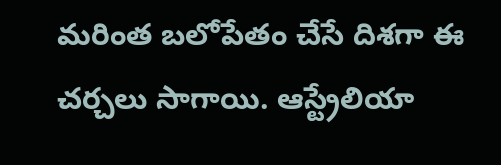మరింత బలోపేతం చేసే దిశగా ఈ చర్చలు సాగాయి. ఆస్ట్రేలియా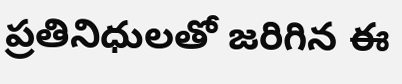ప్రతినిధులతో జరిగిన ఈ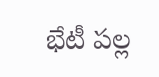భేటీ పల్ల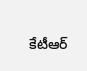కేటీఆర్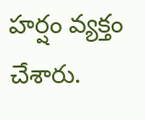హర్షం వ్యక్తం చేశారు.